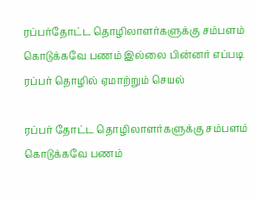ரப்பர்தோட்ட தொழிலாளர்களுக்கு சம்பளம் கொடுக்கவே பணம் இல்லை பின்னர் எப்படி ரப்பர் தொழில் ஏமாற்றும் செயல்

ரப்பர் தோட்ட தொழிலாளர்களுக்கு சம்பளம் கொடுக்கவே பணம்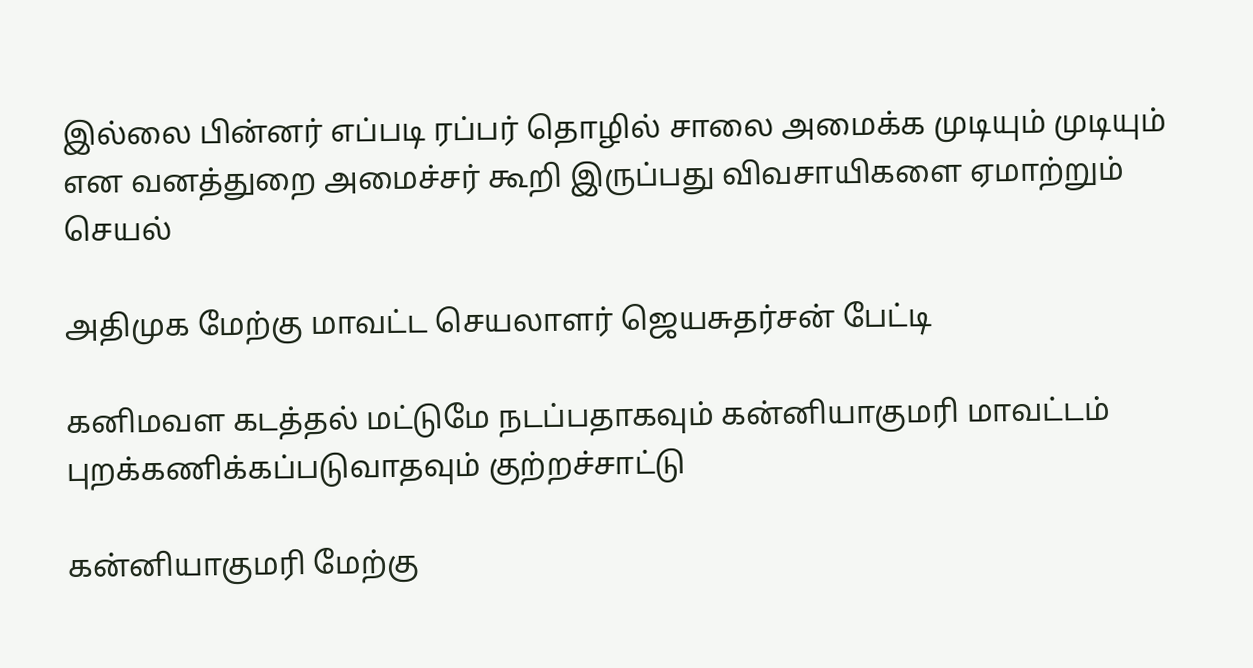இல்லை பின்னர் எப்படி ரப்பர் தொழில் சாலை அமைக்க முடியும் முடியும் என வனத்துறை அமைச்சர் கூறி இருப்பது விவசாயிகளை ஏமாற்றும் செயல்

அதிமுக மேற்கு மாவட்ட செயலாளர் ஜெயசுதர்சன் பேட்டி

கனிமவள கடத்தல் மட்டுமே நடப்பதாகவும் கன்னியாகுமரி மாவட்டம் புறக்கணிக்கப்படுவாதவும் குற்றச்சாட்டு

கன்னியாகுமரி மேற்கு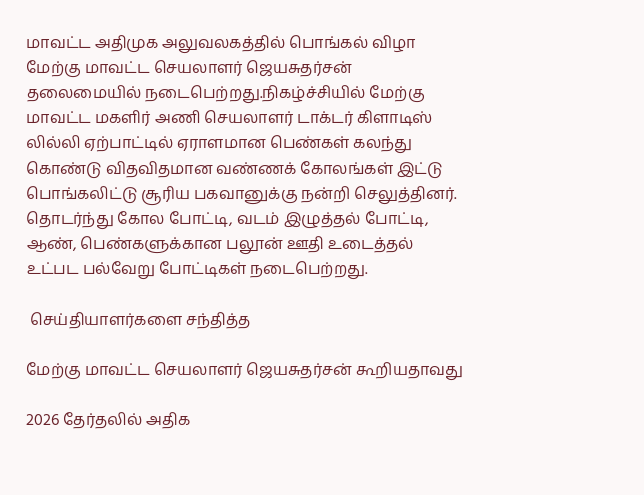மாவட்ட அதிமுக அலுவலகத்தில் பொங்கல் விழா மேற்கு மாவட்ட செயலாளர் ஜெயசுதர்சன் தலைமையில் நடைபெற்றது.நிகழ்ச்சியில் மேற்கு மாவட்ட மகளிர் அணி செயலாளர் டாக்டர் கிளாடிஸ் லில்லி ஏற்பாட்டில் ஏராளமான பெண்கள் கலந்து கொண்டு விதவிதமான வண்ணக் கோலங்கள் இட்டு பொங்கலிட்டு சூரிய பகவானுக்கு நன்றி செலுத்தினர். தொடர்ந்து கோல போட்டி, வடம் இழுத்தல் போட்டி, ஆண், பெண்களுக்கான பலூன் ஊதி உடைத்தல் உட்பட பல்வேறு போட்டிகள் நடைபெற்றது.

 செய்தியாளர்களை சந்தித்த

மேற்கு மாவட்ட செயலாளர் ஜெயசுதர்சன் கூறியதாவது

2026 தேர்தலில் அதிக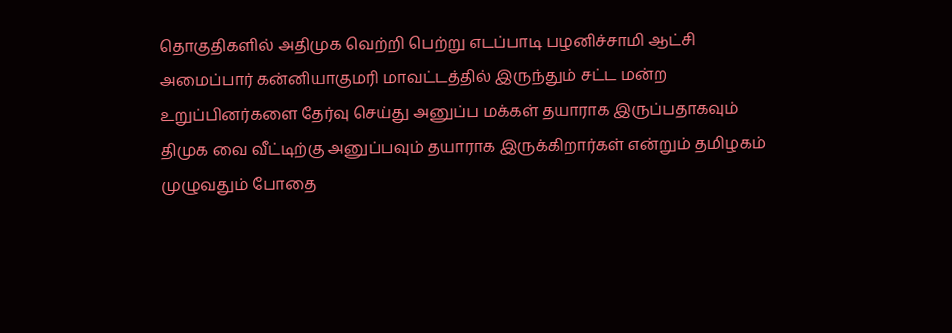தொகுதிகளில் அதிமுக வெற்றி பெற்று எடப்பாடி பழனிச்சாமி ஆட்சி அமைப்பார் கன்னியாகுமரி மாவட்டத்தில் இருந்தும் சட்ட மன்ற உறுப்பினர்களை தேர்வு செய்து அனுப்ப மக்கள் தயாராக இருப்பதாகவும் திமுக வை வீட்டிற்கு அனுப்பவும் தயாராக இருக்கிறார்கள் என்றும் தமிழகம் முழுவதும் போதை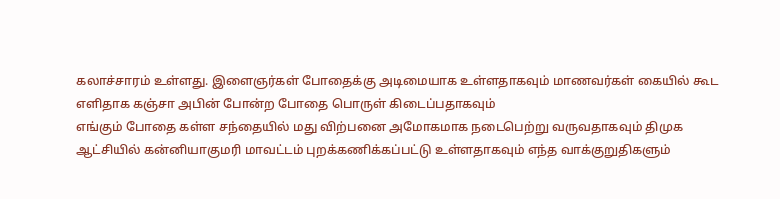கலாச்சாரம் உள்ளது. இளைஞர்கள் போதைக்கு அடிமையாக உள்ளதாகவும் மாணவர்கள் கையில் கூட எளிதாக கஞ்சா அபின் போன்ற போதை பொருள் கிடைப்பதாகவும்
எங்கும் போதை கள்ள சந்தையில் மது விற்பனை அமோகமாக நடைபெற்று வருவதாகவும் திமுக ஆட்சியில் கன்னியாகுமரி மாவட்டம் புறக்கணிக்கப்பட்டு உள்ளதாகவும் எந்த வாக்குறுதிகளும்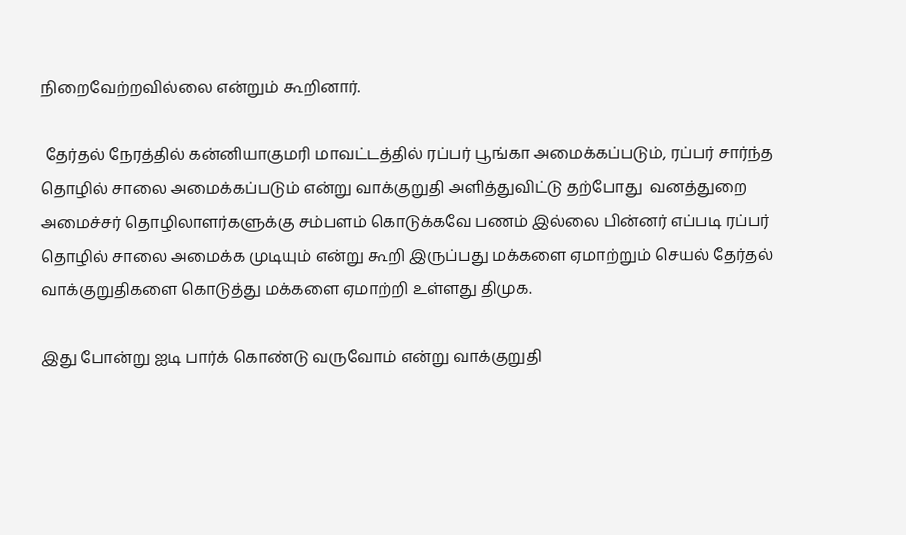நிறைவேற்றவில்லை என்றும் கூறினார்.

 தேர்தல் நேரத்தில் கன்னியாகுமரி மாவட்டத்தில் ரப்பர் பூங்கா அமைக்கப்படும், ரப்பர் சார்ந்த தொழில் சாலை அமைக்கப்படும் என்று வாக்குறுதி அளித்துவிட்டு தற்போது  வனத்துறை அமைச்சர் தொழிலாளர்களுக்கு சம்பளம் கொடுக்கவே பணம் இல்லை பின்னர் எப்படி ரப்பர் தொழில் சாலை அமைக்க முடியும் என்று கூறி இருப்பது மக்களை ஏமாற்றும் செயல் தேர்தல் வாக்குறுதிகளை கொடுத்து மக்களை ஏமாற்றி உள்ளது திமுக.

இது போன்று ஐடி பார்க் கொண்டு வருவோம் என்று வாக்குறுதி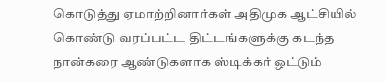கொடுத்து ஏமாற்றினார்கள் அதிமுக ஆட்சியில் கொண்டு வரப்பட்ட திட்டங்களுக்கு கடந்த நான்கரை ஆண்டுகளாக ஸ்டிக்கர் ஒட்டும்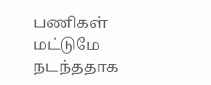பணிகள் மட்டுமே நடந்ததாக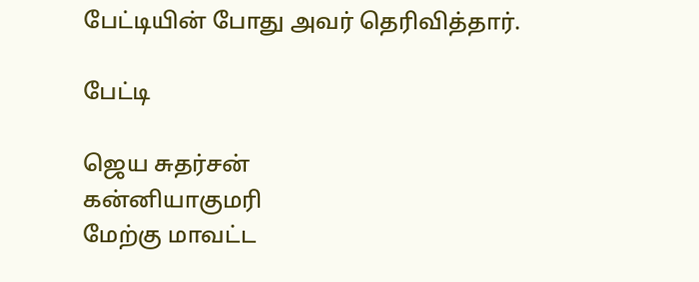பேட்டியின் போது அவர் தெரிவித்தார்.

பேட்டி

ஜெய சுதர்சன்
கன்னியாகுமரி
மேற்கு மாவட்ட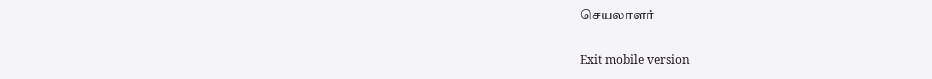செயலாளர்

Exit mobile version